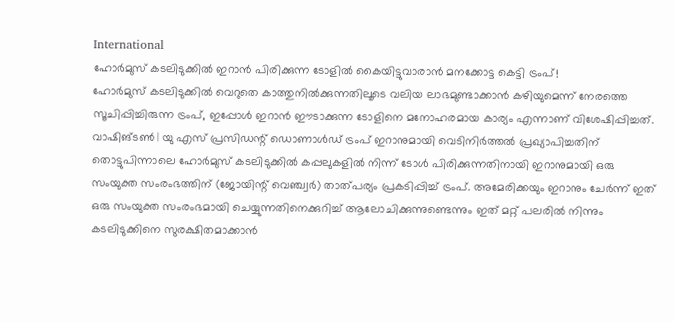International
ഹോർമുസ് കടലിടുക്കിൽ ഇറാൻ പിരിക്കുന്ന ടോളിൽ കൈയിട്ടുവാരാൻ മനക്കോട്ട കെട്ടി ട്രംപ്!
ഹോർമുസ് കടലിടുക്കിൽ വെറുതെ കാത്തുനിൽക്കുന്നതിലൂടെ വലിയ ലാഭമുണ്ടാക്കാൻ കഴിയുമെന്ന് നേരത്തെ സൂചിപ്പിച്ചിരുന്ന ട്രംപ്, ഇപ്പോൾ ഇറാൻ ഈടാക്കുന്ന ടോളിനെ മനോഹരമായ കാര്യം എന്നാണ് വിശേഷിപ്പിച്ചത്.
വാഷിങ്ടൺ | യു എസ് പ്രസിഡന്റ് ഡൊണാൾഡ് ട്രംപ് ഇറാനുമായി വെടിനിർത്തൽ പ്രഖ്യാപിച്ചതിന് തൊട്ടുപിന്നാലെ ഹോർമുസ് കടലിടുക്കിൽ കപ്പലുകളിൽ നിന്ന് ടോൾ പിരിക്കുന്നതിനായി ഇറാനുമായി ഒരു സംയുക്ത സംരംഭത്തിന് (ജോയിന്റ് വെഞ്ച്വർ) താത്പര്യം പ്രകടിപ്പിച്ച് ട്രംപ്. അമേരിക്കയും ഇറാനും ചേർന്ന് ഇത് ഒരു സംയുക്ത സംരംഭമായി ചെയ്യുന്നതിനെക്കുറിച്ച് ആലോചിക്കുന്നുണ്ടെന്നും ഇത് മറ്റ് പലരിൽ നിന്നും കടലിടുക്കിനെ സുരക്ഷിതമാക്കാൻ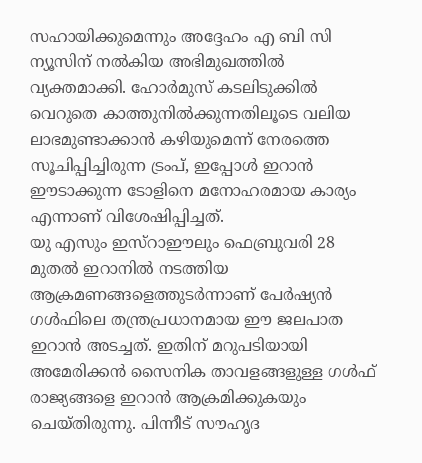സഹായിക്കുമെന്നും അദ്ദേഹം എ ബി സി ന്യൂസിന് നൽകിയ അഭിമുഖത്തിൽ വ്യക്തമാക്കി. ഹോർമുസ് കടലിടുക്കിൽ വെറുതെ കാത്തുനിൽക്കുന്നതിലൂടെ വലിയ ലാഭമുണ്ടാക്കാൻ കഴിയുമെന്ന് നേരത്തെ സൂചിപ്പിച്ചിരുന്ന ട്രംപ്, ഇപ്പോൾ ഇറാൻ ഈടാക്കുന്ന ടോളിനെ മനോഹരമായ കാര്യം എന്നാണ് വിശേഷിപ്പിച്ചത്.
യു എസും ഇസ്റാഈലും ഫെബ്രുവരി 28 മുതൽ ഇറാനിൽ നടത്തിയ ആക്രമണങ്ങളെത്തുടർന്നാണ് പേർഷ്യൻ ഗൾഫിലെ തന്ത്രപ്രധാനമായ ഈ ജലപാത ഇറാൻ അടച്ചത്. ഇതിന് മറുപടിയായി അമേരിക്കൻ സൈനിക താവളങ്ങളുള്ള ഗൾഫ് രാജ്യങ്ങളെ ഇറാൻ ആക്രമിക്കുകയും ചെയ്തിരുന്നു. പിന്നീട് സൗഹൃദ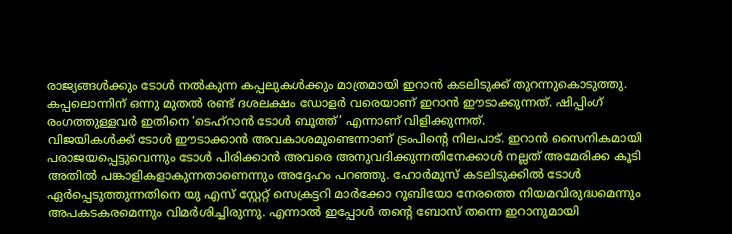രാജ്യങ്ങൾക്കും ടോൾ നൽകുന്ന കപ്പലുകൾക്കും മാത്രമായി ഇറാൻ കടലിടുക്ക് തുറന്നുകൊടുത്തു. കപ്പലൊന്നിന് ഒന്നു മുതൽ രണ്ട് ദശലക്ഷം ഡോളർ വരെയാണ് ഇറാൻ ഈടാക്കുന്നത്. ഷിപ്പിംഗ് രംഗത്തുള്ളവർ ഇതിനെ ‘ടെഹ്റാൻ ടോൾ ബൂത്ത്’ എന്നാണ് വിളിക്കുന്നത്.
വിജയികൾക്ക് ടോൾ ഈടാക്കാൻ അവകാശമുണ്ടെന്നാണ് ട്രംപിന്റെ നിലപാട്. ഇറാൻ സൈനികമായി പരാജയപ്പെട്ടുവെന്നും ടോൾ പിരിക്കാൻ അവരെ അനുവദിക്കുന്നതിനേക്കാൾ നല്ലത് അമേരിക്ക കൂടി അതിൽ പങ്കാളികളാകുന്നതാണെന്നും അദ്ദേഹം പറഞ്ഞു. ഹോർമുസ് കടലിടുക്കിൽ ടോൾ ഏർപ്പെടുത്തുന്നതിനെ യു എസ് സ്റ്റേറ്റ് സെക്രട്ടറി മാർക്കോ റൂബിയോ നേരത്തെ നിയമവിരുദ്ധമെന്നും അപകടകരമെന്നും വിമർശിച്ചിരുന്നു. എന്നാൽ ഇപ്പോൾ തന്റെ ബോസ് തന്നെ ഇറാനുമായി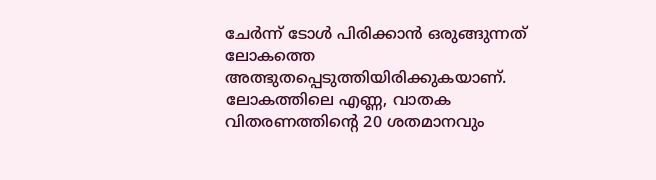ചേർന്ന് ടോൾ പിരിക്കാൻ ഒരുങ്ങുന്നത് ലോകത്തെ അത്ഭുതപ്പെടുത്തിയിരിക്കുകയാണ്.
ലോകത്തിലെ എണ്ണ, വാതക വിതരണത്തിന്റെ 20 ശതമാനവും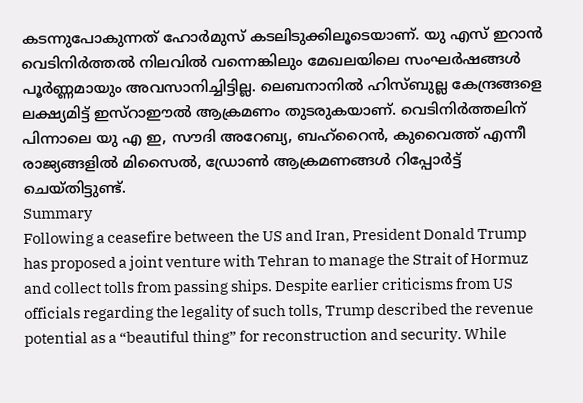കടന്നുപോകുന്നത് ഹോർമുസ് കടലിടുക്കിലൂടെയാണ്. യു എസ് ഇറാൻ വെടിനിർത്തൽ നിലവിൽ വന്നെങ്കിലും മേഖലയിലെ സംഘർഷങ്ങൾ പൂർണ്ണമായും അവസാനിച്ചിട്ടില്ല. ലെബനാനിൽ ഹിസ്ബുല്ല കേന്ദ്രങ്ങളെ ലക്ഷ്യമിട്ട് ഇസ്റാഈൽ ആക്രമണം തുടരുകയാണ്. വെടിനിർത്തലിന് പിന്നാലെ യു എ ഇ, സൗദി അറേബ്യ, ബഹ്റൈൻ, കുവൈത്ത് എന്നീ രാജ്യങ്ങളിൽ മിസൈൽ, ഡ്രോൺ ആക്രമണങ്ങൾ റിപ്പോർട്ട് ചെയ്തിട്ടുണ്ട്.
Summary
Following a ceasefire between the US and Iran, President Donald Trump has proposed a joint venture with Tehran to manage the Strait of Hormuz and collect tolls from passing ships. Despite earlier criticisms from US officials regarding the legality of such tolls, Trump described the revenue potential as a “beautiful thing” for reconstruction and security. While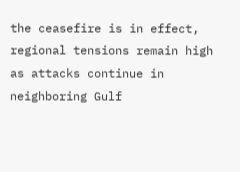the ceasefire is in effect, regional tensions remain high as attacks continue in neighboring Gulf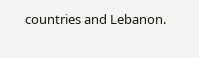countries and Lebanon.